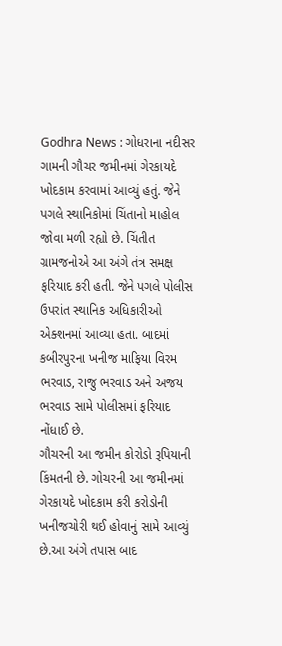Godhra News : ગોધરાના નદીસર ગામની ગૌચર જમીનમાં ગેરકાયદે ખોદકામ કરવામાં આવ્યું હતું. જેને પગલે સ્થાનિકોમાં ચિંતાનો માહોલ જોવા મળી રહ્યો છે. ચિંતીત ગ્રામજનોએ આ અંગે તંત્ર સમક્ષ ફરિયાદ કરી હતી. જેને પગલે પોલીસ ઉપરાંત સ્થાનિક અધિકારીઓ એક્શનમાં આવ્યા હતા. બાદમાં કબીરપુરના ખનીજ માફિયા વિરમ ભરવાડ, રાજુ ભરવાડ અને અજય ભરવાડ સામે પોલીસમાં ફરિયાદ નોંધાઈ છે.
ગૌચરની આ જમીન કોરોડો રૂપિયાની કિંમતની છે. ગોચરની આ જમીનમાં ગેરકાયદે ખોદકામ કરી કરોડોની ખનીજચોરી થઈ હોવાનું સામે આવ્યું છે.આ અંગે તપાસ બાદ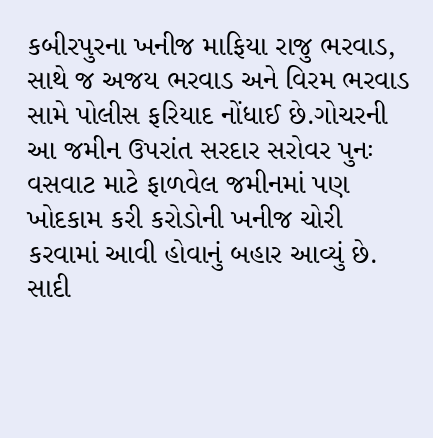કબીરપુરના ખનીજ માફિયા રાજુ ભરવાડ, સાથે જ અજય ભરવાડ અને વિરમ ભરવાડ સામે પોલીસ ફરિયાદ નોંધાઈ છે.ગોચરની આ જમીન ઉપરાંત સરદાર સરોવર પુનઃ વસવાટ માટે ફાળવેલ જમીનમાં પણ ખોદકામ કરી કરોડોની ખનીજ ચોરી કરવામાં આવી હોવાનું બહાર આવ્યું છે. સાદી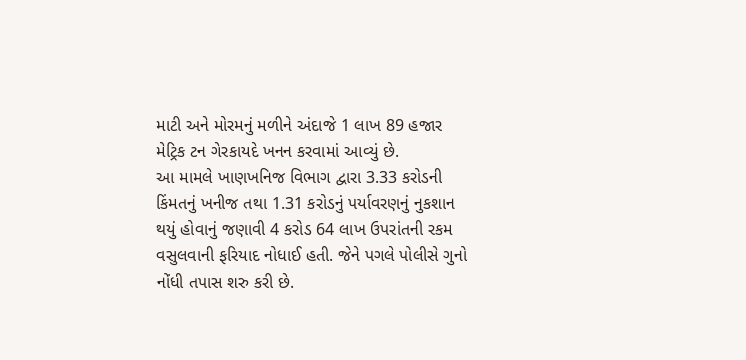માટી અને મોરમનું મળીને અંદાજે 1 લાખ 89 હજાર મેટ્રિક ટન ગેરકાયદે ખનન કરવામાં આવ્યું છે.
આ મામલે ખાણખનિજ વિભાગ દ્વારા 3.33 કરોડની કિંમતનું ખનીજ તથા 1.31 કરોડનું પર્યાવરણનું નુકશાન થયું હોવાનું જણાવી 4 કરોડ 64 લાખ ઉપરાંતની રકમ વસુલવાની ફરિયાદ નોધાઈ હતી. જેને પગલે પોલીસે ગુનો નોંધી તપાસ શરુ કરી છે.